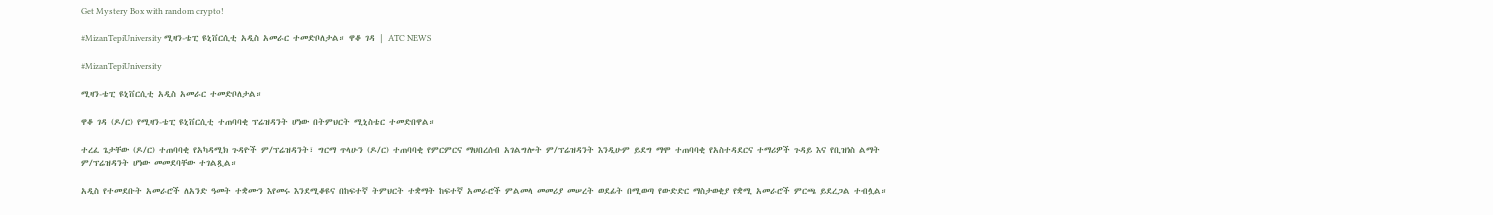Get Mystery Box with random crypto!

#MizanTepiUniversity ሚዛን-ቴፒ ዩኒቨርሲቲ አዲስ አመራር ተመድቦለታል። ዋቆ ገዳ | ATC NEWS

#MizanTepiUniversity

ሚዛን-ቴፒ ዩኒቨርሲቲ አዲስ አመራር ተመድቦለታል።

ዋቆ ገዳ (ዶ/ር) የሚዛን-ቴፒ ዩኒቨርሲቲ ተጠባባቂ ፕሬዝዳንት ሆነው በትምህርት ሚኒስቴር ተመድበዋል።

ተረፈ ጌታቸው (ዶ/ር) ተጠባባቂ የአካዳሚክ ጉዳዮች ም/ፕሬዝዳንት፣ ግርማ ጥላሁን (ዶ/ር) ተጠባባቂ የምርምርና ማህበረሰብ አገልግሎት ም/ፕሬዝዳንት እንዲሁም ይደግ ማሞ ተጠባባቂ የአስተዳደርና ተማሪዎች ጉዳይ እና የቢዝነስ ልማት ም/ፕሬዝዳንት ሆነው መመደባቸው ተገልጿል።

አዲስ የተመደቡት አመራሮች ለአንድ ዓመት ተቋሙን እየመሩ እንደሚቆዩና በከፍተኛ ትምህርት ተቋማት ከፍተኛ አመራሮች ምልመላ መመሪያ መሠረት ወደፊት በሚወጣ የውድድር ማስታወቂያ የቋሚ አመራሮች ምርጫ ይደረጋል ተብሏል።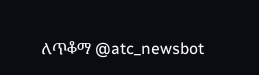ለጥቆማ @atc_newsbot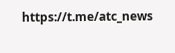https://t.me/atc_news